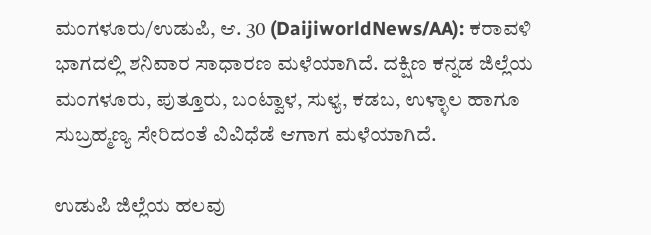ಮಂಗಳೂರು/ಉಡುಪಿ, ಆ. 30 (DaijiworldNews/AA): ಕರಾವಳಿ ಭಾಗದಲ್ಲಿ ಶನಿವಾರ ಸಾಧಾರಣ ಮಳೆಯಾಗಿದೆ. ದಕ್ಷಿಣ ಕನ್ನಡ ಜಿಲ್ಲೆಯ ಮಂಗಳೂರು, ಪುತ್ತೂರು, ಬಂಟ್ವಾಳ, ಸುಳ್ಯ, ಕಡಬ, ಉಳ್ಳಾಲ ಹಾಗೂ ಸುಬ್ರಹ್ಮಣ್ಯ ಸೇರಿದಂತೆ ವಿವಿಧೆಡೆ ಆಗಾಗ ಮಳೆಯಾಗಿದೆ.

ಉಡುಪಿ ಜಿಲ್ಲೆಯ ಹಲವು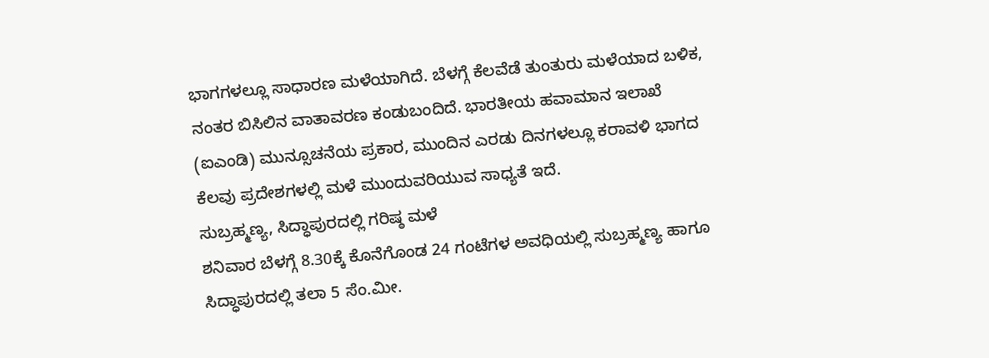ಭಾಗಗಳಲ್ಲೂ ಸಾಧಾರಣ ಮಳೆಯಾಗಿದೆ. ಬೆಳಗ್ಗೆ ಕೆಲವೆಡೆ ತುಂತುರು ಮಳೆಯಾದ ಬಳಿಕ, ನಂತರ ಬಿಸಿಲಿನ ವಾತಾವರಣ ಕಂಡುಬಂದಿದೆ. ಭಾರತೀಯ ಹವಾಮಾನ ಇಲಾಖೆ (ಐಎಂಡಿ) ಮುನ್ಸೂಚನೆಯ ಪ್ರಕಾರ, ಮುಂದಿನ ಎರಡು ದಿನಗಳಲ್ಲೂ ಕರಾವಳಿ ಭಾಗದ ಕೆಲವು ಪ್ರದೇಶಗಳಲ್ಲಿ ಮಳೆ ಮುಂದುವರಿಯುವ ಸಾಧ್ಯತೆ ಇದೆ.
ಸುಬ್ರಹ್ಮಣ್ಯ, ಸಿದ್ಧಾಪುರದಲ್ಲಿ ಗರಿಷ್ಠ ಮಳೆ
ಶನಿವಾರ ಬೆಳಗ್ಗೆ 8.30ಕ್ಕೆ ಕೊನೆಗೊಂಡ 24 ಗಂಟೆಗಳ ಅವಧಿಯಲ್ಲಿ ಸುಬ್ರಹ್ಮಣ್ಯ ಹಾಗೂ ಸಿದ್ಧಾಪುರದಲ್ಲಿ ತಲಾ 5 ಸೆಂ.ಮೀ.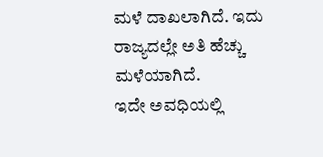ಮಳೆ ದಾಖಲಾಗಿದೆ. ಇದು ರಾಜ್ಯದಲ್ಲೇ ಅತಿ ಹೆಚ್ಚು ಮಳೆಯಾಗಿದೆ.
ಇದೇ ಅವಧಿಯಲ್ಲಿ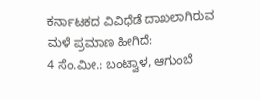ಕರ್ನಾಟಕದ ವಿವಿಧೆಡೆ ದಾಖಲಾಗಿರುವ ಮಳೆ ಪ್ರಮಾಣ ಹೀಗಿದೆ:
4 ಸೆಂ.ಮೀ.: ಬಂಟ್ವಾಳ, ಆಗುಂಬೆ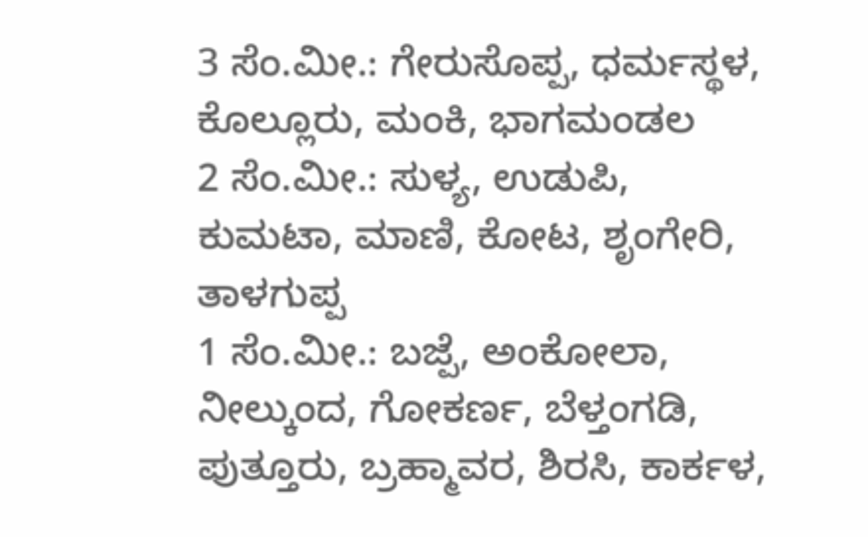3 ಸೆಂ.ಮೀ.: ಗೇರುಸೊಪ್ಪ, ಧರ್ಮಸ್ಥಳ, ಕೊಲ್ಲೂರು, ಮಂಕಿ, ಭಾಗಮಂಡಲ
2 ಸೆಂ.ಮೀ.: ಸುಳ್ಯ, ಉಡುಪಿ, ಕುಮಟಾ, ಮಾಣಿ, ಕೋಟ, ಶೃಂಗೇರಿ, ತಾಳಗುಪ್ಪ
1 ಸೆಂ.ಮೀ.: ಬಜ್ಪೆ, ಅಂಕೋಲಾ, ನೀಲ್ಕುಂದ, ಗೋಕರ್ಣ, ಬೆಳ್ತಂಗಡಿ, ಪುತ್ತೂರು, ಬ್ರಹ್ಮಾವರ, ಶಿರಸಿ, ಕಾರ್ಕಳ,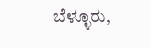ಬೆಳ್ಳೂರು,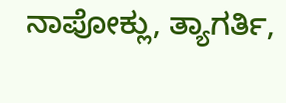ನಾಪೋಕ್ಲು, ತ್ಯಾಗರ್ತಿ,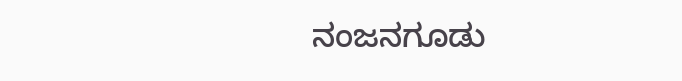ನಂಜನಗೂಡು